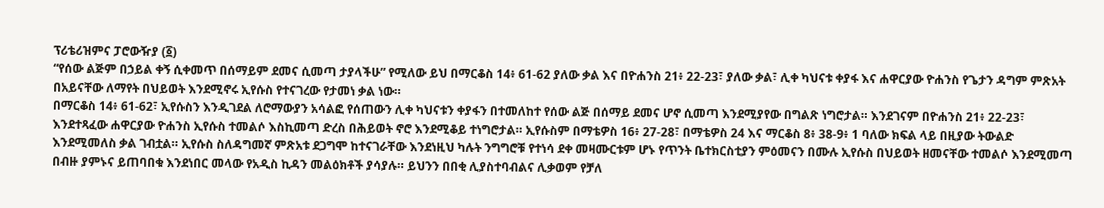ፕሪቴሪዝምና ፓሮውዥያ (፩)
“የሰው ልጅም በኃይል ቀኝ ሲቀመጥ በሰማይም ደመና ሲመጣ ታያላችሁ” የሚለው ይህ በማርቆስ 14፥ 61-62 ያለው ቃል እና በዮሐንስ 21፥ 22-23፣ ያለው ቃል፣ ሊቀ ካህናቱ ቀያፋ እና ሐዋርያው ዮሐንስ የጌታን ዳግም ምጽአት በአይናቸው ለማየት በህይወት እንደሚኖሩ ኢየሱስ የተናገረው የታመነ ቃል ነው።
በማርቆስ 14፥ 61-62፣ ኢየሱስን እንዲገደል ለሮማውያን አሳልፎ የሰጠውን ሊቀ ካህናቱን ቀያፋን በተመለከተ የሰው ልጅ በሰማይ ደመና ሆኖ ሲመጣ እንደሚያየው በግልጽ ነግሮታል። እንደገናም በዮሐንስ 21፥ 22-23፣ እንደተጻፈው ሐዋርያው ዮሐንስ ኢየሱስ ተመልሶ እስኪመጣ ድረስ በሕይወት ኖሮ እንደሚቆይ ተነግሮታል። ኢየሱስም በማቴዎስ 16፥ 27-28፣ በማቴዎስ 24 እና ማርቆስ 8፥ 38-9፥ 1 ባለው ክፍል ላይ በዚያው ትውልድ እንደሚመለስ ቃል ገብቷል። ኢየሱስ ስለዳግመኛ ምጽአቱ ደጋግሞ ከተናገራቸው እንደነዚህ ካሉት ንግግሮቹ የተነሳ ደቀ መዛሙርቱም ሆኑ የጥንት ቤተክርስቲያን ምዕመናን በሙሉ ኢየሱስ በህይወት ዘመናቸው ተመልሶ እንደሚመጣ በብዙ ያምኑና ይጠባበቁ እንደነበር መላው የአዲስ ኪዳን መልዕክቶች ያሳያሉ። ይህንን በበቂ ሊያስተባብልና ሊቃወም የቻለ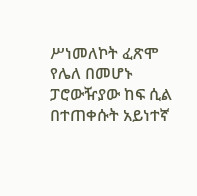ሥነመለኮት ፈጽሞ የሌለ በመሆኑ ፓሮውዥያው ከፍ ሲል በተጠቀሱት አይነተኛ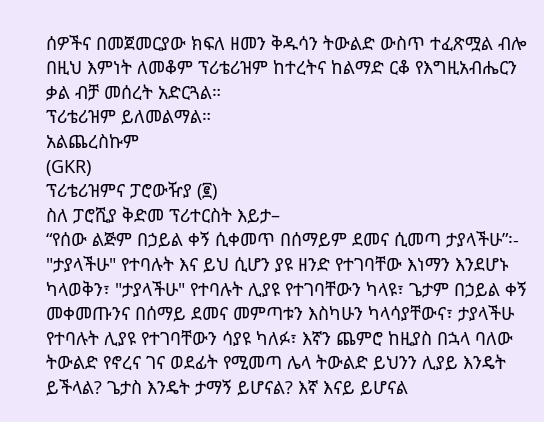ሰዎችና በመጀመርያው ክፍለ ዘመን ቅዱሳን ትውልድ ውስጥ ተፈጽሟል ብሎ በዚህ እምነት ለመቆም ፕሪቴሪዝም ከተረትና ከልማድ ርቆ የእግዚአብሔርን ቃል ብቻ መሰረት አድርጓል።
ፕሪቴሪዝም ይለመልማል።
አልጨረስኩም
(GKR)
ፕሪቴሪዝምና ፓሮውዥያ (፪)
ስለ ፓሮሺያ ቅድመ ፕሪተርስት እይታ–
“የሰው ልጅም በኃይል ቀኝ ሲቀመጥ በሰማይም ደመና ሲመጣ ታያላችሁ”፡-
"ታያላችሁ" የተባሉት እና ይህ ሲሆን ያዩ ዘንድ የተገባቸው እነማን እንደሆኑ ካላወቅን፣ "ታያላችሁ" የተባሉት ሊያዩ የተገባቸውን ካላዩ፣ ጌታም በኃይል ቀኝ መቀመጡንና በሰማይ ደመና መምጣቱን እስካሁን ካላሳያቸውና፣ ታያላችሁ የተባሉት ሊያዩ የተገባቸውን ሳያዩ ካለፉ፣ እኛን ጨምሮ ከዚያስ በኋላ ባለው ትውልድ የኖረና ገና ወደፊት የሚመጣ ሌላ ትውልድ ይህንን ሊያይ እንዴት ይችላል? ጌታስ እንዴት ታማኝ ይሆናል? እኛ እናይ ይሆናል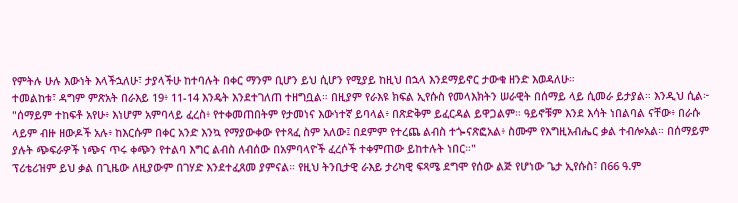የምትሉ ሁሉ እውነት እላችኋለሁ፣ ታያላችሁ ከተባሉት በቀር ማንም ቢሆን ይህ ሲሆን የሚያይ ከዚህ በኋላ እንደማይኖር ታውቁ ዘንድ እወዳለሁ።
ተመልከቱ፣ ዳግም ምጽአት በራእይ 19፥ 11-14 እንዴት እንደተገለጠ ተዘግቧል። በዚያም የራእዩ ክፍል ኢየሱስ የመላእክትን ሠራዊት በሰማይ ላይ ሲመራ ይታያል። እንዲህ ሲል፦
"ሰማይም ተከፍቶ አየሁ፥ እነሆም አምባላይ ፈረስ፥ የተቀመጠበትም የታመነና እውነተኛ ይባላል፥ በጽድቅም ይፈርዳል ይዋጋልም። ዓይኖቹም እንደ እሳት ነበልባል ናቸው፥ በራሱ ላይም ብዙ ዘውዶች አሉ፥ ከእርሱም በቀር አንድ እንኳ የማያውቀው የተጻፈ ስም አለው፤ በደምም የተረጨ ልብስ ተጐናጽፎአል፥ ስሙም የእግዚአብሔር ቃል ተብሎአል። በሰማይም ያሉት ጭፍራዎች ነጭና ጥሩ ቀጭን የተልባ እግር ልብስ ለብሰው በአምባላዮች ፈረሶች ተቀምጠው ይከተሉት ነበር።"
ፕሪቴሪዝም ይህ ቃል በጊዜው ለዚያውም በገሃድ እንደተፈጸመ ያምናል። የዚህ ትንቢታዊ ራእይ ታሪካዊ ፍጻሜ ደግሞ የሰው ልጅ የሆነው ጌታ ኢየሱስ፣ በ66 ዓ.ም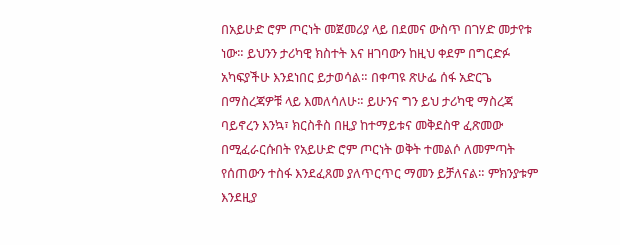በአይሁድ ሮም ጦርነት መጀመሪያ ላይ በደመና ውስጥ በገሃድ መታየቱ ነው። ይህንን ታሪካዊ ክስተት እና ዘገባውን ከዚህ ቀደም በግርድፉ አካፍያችሁ እንደነበር ይታወሳል። በቀጣዩ ጽሁፌ ሰፋ አድርጌ በማስረጃዎቹ ላይ እመለሳለሁ። ይሁንና ግን ይህ ታሪካዊ ማስረጃ ባይኖረን እንኳ፣ ክርስቶስ በዚያ ከተማይቱና መቅደስዋ ፈጽመው በሚፈራርሱበት የአይሁድ ሮም ጦርነት ወቅት ተመልሶ ለመምጣት የሰጠውን ተስፋ እንደፈጸመ ያለጥርጥር ማመን ይቻለናል። ምክንያቱም እንደዚያ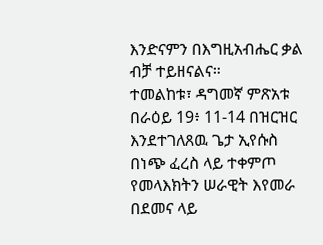እንድናምን በእግዚአብሔር ቃል ብቻ ተይዘናልና።
ተመልከቱ፣ ዳግመኛ ምጽአቱ በራዕይ 19፥ 11-14 በዝርዝር እንደተገለጸዉ ጌታ ኢየሱስ በነጭ ፈረስ ላይ ተቀምጦ የመላእክትን ሠራዊት እየመራ በደመና ላይ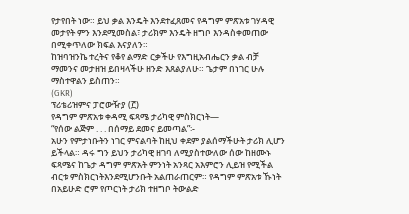የታየበት ነው። ይህ ቃል እንዴት እንደተፈጸመና የዳግም ምጽአቱ ገሃዳዊ መታየት ምን እንደሚመስል፣ ታሪክም እንዴት ዘግቦ እንዳስቀመጠው በሚቀጥለው ክፍል እናያለን።
ከዝባዝንኬ ተረትና የቆየ ልማድ ርቃችሁ የእግዚአብሔርን ቃል ብቻ ማመንና መታዘዝ ይበዛላችሁ ዘንድ እጸልያለሁ። ጌታም በነገር ሁሉ ማስተዋልን ይስጠን።
(GKR)
ፕሪቴሪዝምና ፓሮውዥያ (፫)
የዳግም ምጽአቱ ቀዳሚ ፍጻሜ ታሪካዊ ምስክርነት—
“የሰው ልጅም . . . በሰማይ ደመና ይመጣል”፡-
አሁን የምታነቡትን ነገር ምናልባት ከዚህ ቀደም ያልሰማችሁት ታሪክ ሊሆን ይችላል። ዳሩ ግን ይህን ታሪካዊ ዘገባ ለሚያስተውለው ሰው ከዘሙኑ ፍጻሜና ከጌታ ዳግም ምጽአት ምንነት አንጻር አእምሮን ሊይዝ የሚችል ብርቱ ምስክርነትእንደሚሆንቡት አልጠራጠርም። የዳግም ምጽአቱ ኹነት በአይሁድ ሮም የጦርነት ታሪክ ተዘግቦ ትውልድ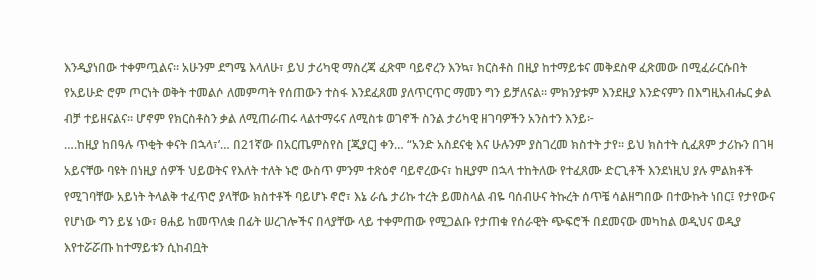እንዲያነበው ተቀምጧልና። አሁንም ደግሜ እላለሁ፣ ይህ ታሪካዊ ማስረጃ ፈጽሞ ባይኖረን እንኳ፣ ክርስቶስ በዚያ ከተማይቱና መቅደስዋ ፈጽመው በሚፈራርሱበት የአይሁድ ሮም ጦርነት ወቅት ተመልሶ ለመምጣት የሰጠውን ተስፋ እንደፈጸመ ያለጥርጥር ማመን ግን ይቻለናል። ምክንያቱም እንደዚያ እንድናምን በእግዚአብሔር ቃል ብቻ ተይዘናልና። ሆኖም የክርስቶስን ቃል ለሚጠራጠሩ ላልተማሩና ለሚስቱ ወገኖች ስንል ታሪካዊ ዘገባዎችን አንስተን እንይ፦
….ከዚያ ከበዓሉ ጥቂት ቀናት በኋላ፣’… በ21ኛው በአርጤምስየስ [ጂያር] ቀን… “አንድ አስደናቂ እና ሁሉንም ያስገረመ ክስተት ታየ። ይህ ክስተት ሲፈጸም ታሪኩን በገዛ አይናቸው ባዩት በነዚያ ሰዎች ህይወትና የእለት ተለት ኑሮ ውስጥ ምንም ተጽዕኖ ባይኖረውና፣ ከዚያም በኋላ ተከትለው የተፈጸሙ ድርጊቶች እንደነዚህ ያሉ ምልክቶች የሚገባቸው አይነት ትላልቅ ተፈጥሮ ያላቸው ክስተቶች ባይሆኑ ኖሮ፣ እኔ ራሴ ታሪኩ ተረት ይመስላል ብዬ ባሰብሁና ትኩረት ሰጥቼ ሳልዘግበው በተውኩት ነበር፤ የታየውና የሆነው ግን ይሄ ነው፣ ፀሐይ ከመጥለቋ በፊት ሠረገሎችና በላያቸው ላይ ተቀምጠው የሚጋልቡ የታጠቁ የሰራዊት ጭፍሮች በደመናው መካከል ወዲህና ወዲያ እየተሯሯጡ ከተማይቱን ሲከብቧት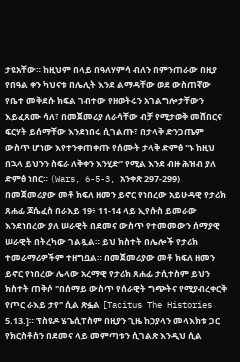ታዩአቸው። ከዚህም በላይ በዓለሃምሳ ብለን በምንጠራው በዚያ የበዓል ቀን ካህናቱ በሌሊት እንደ ልማዳቸው ወደ ውስጠኛው የቤተ መቅደሱ ክፍል ገብተው የዘወትሩን አገልግሎታቸውን እይፈጸሙ ሳለ፣ በመጀመሪያ ለራሳቸው ብቻ የሚታወቅ መሸበርና ፍርሃት ይሰማቸው እንደነበሩ ሲገልጡ፣ በታላቅ ድንጋጤም ውስጥ ሆነው እየተንቀጠቀጡ የሰሙት ታላቅ ድምፅ "ኑ ከዚህ በኋላ ይህንን ስፍራ ለቅቀን እንሂድ” የሚል እንደ ብዙ ሕዝብ ያለ ድምፅ ነበር። (Wars, 6-5-3, አንቀጽ 297-299)
በመጀመሪያው መቶ ክፍለ ዘመን ይኖር የነበረው አይሁዳዊ የታሪክ ጸሐፊ ጆሴፈስ በራእይ 19፥ 11-14 ላይ ኢየሱስ ይመራው እንደነበረው ያለ ሠራዊት በደመና ውስጥ የተመመውን ሰማያዊ ሠራዊት በትረካው ገልጿል። ይህ ክስተት በሌሎች የታሪክ ተመራማሪዎችም ተዘግቧል። በመጀመሪያው መቶ ክፍለ ዘመን ይኖር የነበረው ሌላው አረማዊ የታሪክ ጸሐፊ ታሲተስም ይህን ክስተት ጠቅሶ "በሰማይ ውስጥ የሰራዊት ግጭትና የሚያብረቀርቅ የጦር ራእይ ታየ" ሲል ጽፏል [Tacitus The Histories 5.13.]። ፕስዩዶ ሄጌሲፐስም በዚያን ጊዜ ከኃያላን መላእክቱ ጋር የክርስቶስን በደመና ላይ መምጣቱን ሲገልጽ እንዲህ ሲል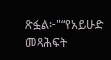ጽፏል፦"“የአይሁድ መጻሕፍት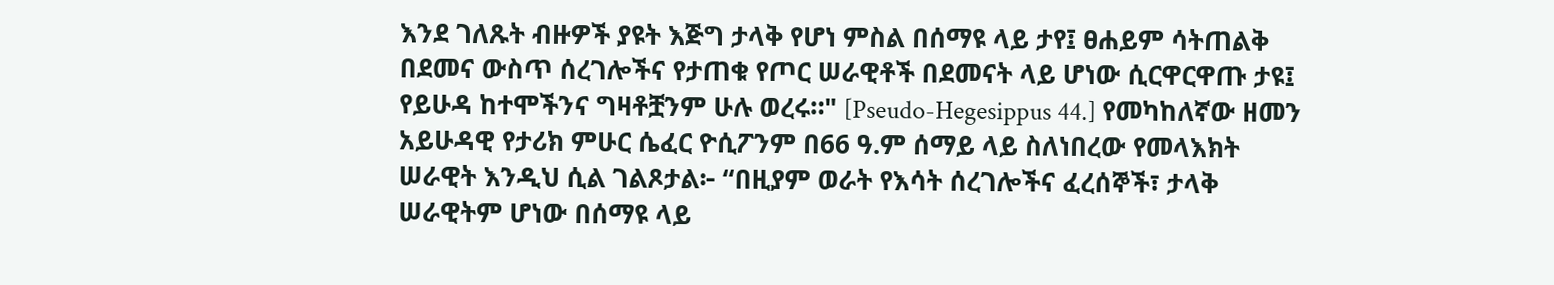እንደ ገለጹት ብዙዎች ያዩት እጅግ ታላቅ የሆነ ምስል በሰማዩ ላይ ታየ፤ ፀሐይም ሳትጠልቅ በደመና ውስጥ ሰረገሎችና የታጠቁ የጦር ሠራዊቶች በደመናት ላይ ሆነው ሲርዋርዋጡ ታዩ፤ የይሁዳ ከተሞችንና ግዛቶቿንም ሁሉ ወረሩ።" [Pseudo-Hegesippus 44.] የመካከለኛው ዘመን አይሁዳዊ የታሪክ ምሁር ሴፈር ዮሲፖንም በ66 ዓ.ም ሰማይ ላይ ስለነበረው የመላእክት ሠራዊት እንዲህ ሲል ገልጾታል፦ “በዚያም ወራት የእሳት ሰረገሎችና ፈረሰኞች፣ ታላቅ ሠራዊትም ሆነው በሰማዩ ላይ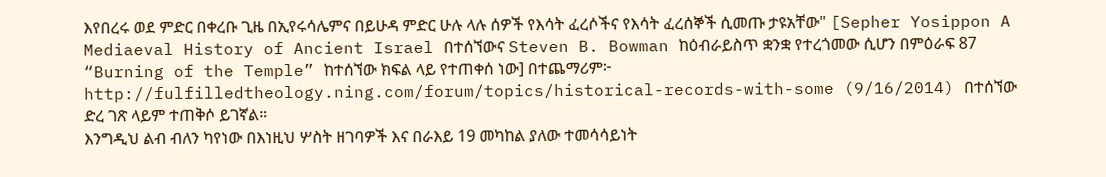እየበረሩ ወደ ምድር በቀረቡ ጊዜ በኢየሩሳሌምና በይሁዳ ምድር ሁሉ ላሉ ሰዎች የእሳት ፈረሶችና የእሳት ፈረሰኞች ሲመጡ ታዩአቸው" [Sepher Yosippon A Mediaeval History of Ancient Israel በተሰኘውና Steven B. Bowman ከዕብራይስጥ ቋንቋ የተረጎመው ሲሆን በምዕራፍ 87 “Burning of the Temple” ከተሰኘው ክፍል ላይ የተጠቀሰ ነው] በተጨማሪም፦
http://fulfilledtheology.ning.com/forum/topics/historical-records-with-some (9/16/2014) በተሰኘው ድረ ገጽ ላይም ተጠቅሶ ይገኛል።
እንግዲህ ልብ ብለን ካየነው በእነዚህ ሦስት ዘገባዎች እና በራእይ 19 መካከል ያለው ተመሳሳይነት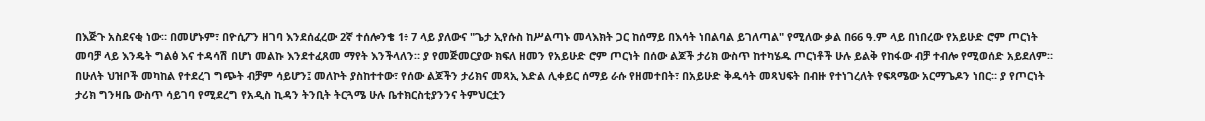በእጅጉ አስደናቂ ነው። በመሆኑም፣ በዮሲፖን ዘገባ እንደሰፈረው 2ኛ ተሰሎንቄ 1፥ 7 ላይ ያለውና "ጌታ ኢየሱስ ከሥልጣኑ መላእክት ጋር ከሰማይ በእሳት ነበልባል ይገለጣል" የሚለው ቃል በ66 ዓ.ም ላይ በነበረው የአይሁድ ሮም ጦርነት መባቻ ላይ እንዴት ግልፅ እና ተዳሳሽ በሆነ መልኩ እንደተፈጸመ ማየት እንችላለን። ያ የመጅመርያው ክፍለ ዘመን የአይሁድ ሮም ጦርነት በሰው ልጆች ታሪክ ውስጥ ከተካሄዱ ጦርነቶች ሁሉ ይልቅ የከፋው ብቻ ተብሎ የሚወሰድ አይደለም። በሁለት ህዝቦች መካከል የተደረገ ግጭት ብቻም ሳይሆን፤ መለኮት ያስከተተው፣ የሰው ልጆችን ታሪክና መጻኢ እድል ሊቀይር ሰማይ ራሱ የዘመተበት፣ በአይሁድ ቅዱሳት መጻህፍት በብዙ የተነገረለት የፍጻሜው አርማጌዶን ነበር። ያ የጦርነት ታሪክ ግንዛቤ ውስጥ ሳይገባ የሚደረግ የአዲስ ኪዳን ትንቢት ትርጓሜ ሁሉ ቤተክርስቲያንንና ትምህርቷን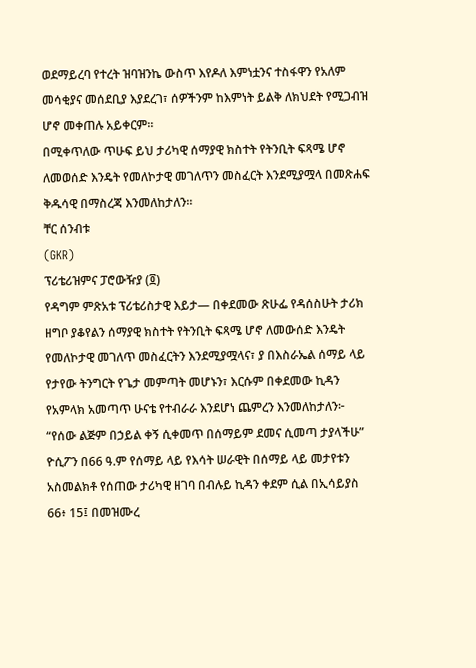ወደማይረባ የተረት ዝባዝንኬ ውስጥ እየዶለ እምነቷንና ተስፋዋን የአለም መሳቂያና መሰደቢያ እያደረገ፣ ሰዎችንም ከእምነት ይልቅ ለክህደት የሚጋብዝ ሆኖ መቀጠሉ አይቀርም።
በሚቀጥለው ጥሁፍ ይህ ታሪካዊ ሰማያዊ ክስተት የትንቢት ፍጻሜ ሆኖ ለመወሰድ እንዴት የመለኮታዊ መገለጥን መስፈርት እንደሚያሟላ በመጽሐፍ ቅዱሳዊ በማስረጃ እንመለከታለን።
ቸር ሰንብቱ
(GKR)
ፕሪቴሪዝምና ፓሮውዥያ (፬)
የዳግም ምጽአቱ ፕሪቴሪስታዊ እይታ— በቀደመው ጽሁፌ የዳሰስሁት ታሪክ ዘግቦ ያቆየልን ሰማያዊ ክስተት የትንቢት ፍጻሜ ሆኖ ለመውሰድ እንዴት የመለኮታዊ መገለጥ መስፈርትን እንደሚያሟላና፣ ያ በእስራኤል ሰማይ ላይ የታየው ትንግርት የጌታ መምጣት መሆኑን፣ እርሱም በቀደመው ኪዳን የአምላክ አመጣጥ ሁናቴ የተብራራ እንደሆነ ጨምረን እንመለከታለን፦
“የሰው ልጅም በኃይል ቀኝ ሲቀመጥ በሰማይም ደመና ሲመጣ ታያላችሁ”
ዮሲፖን በ66 ዓ.ም የሰማይ ላይ የእሳት ሠራዊት በሰማይ ላይ መታየቱን አስመልክቶ የሰጠው ታሪካዊ ዘገባ በብሉይ ኪዳን ቀደም ሲል በኢሳይያስ 66፥ 15፤ በመዝሙረ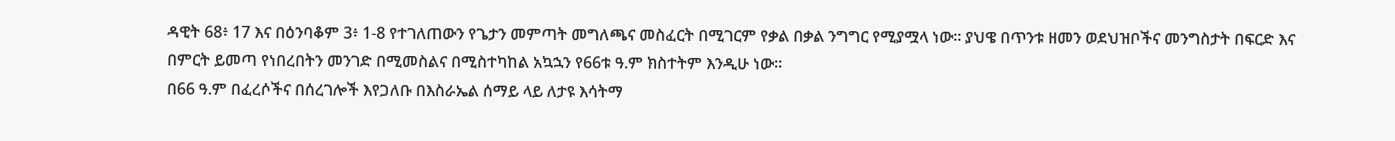ዳዊት 68፥ 17 እና በዕንባቆም 3፥ 1-8 የተገለጠውን የጌታን መምጣት መግለጫና መስፈርት በሚገርም የቃል በቃል ንግግር የሚያሟላ ነው። ያህዌ በጥንቱ ዘመን ወደህዝቦችና መንግስታት በፍርድ እና በምርት ይመጣ የነበረበትን መንገድ በሚመስልና በሚስተካከል አኳኋን የ66ቱ ዓ.ም ክስተትም እንዲሁ ነው።
በ66 ዓ.ም በፈረሶችና በሰረገሎች እየጋለቡ በእስራኤል ሰማይ ላይ ለታዩ እሳትማ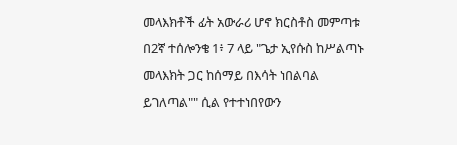መላእክቶች ፊት አውራሪ ሆኖ ክርስቶስ መምጣቱ በ2ኛ ተሰሎንቄ 1፥ 7 ላይ "ጌታ ኢየሱስ ከሥልጣኑ መላእክት ጋር ከሰማይ በእሳት ነበልባል ይገለጣል"" ሲል የተተነበየውን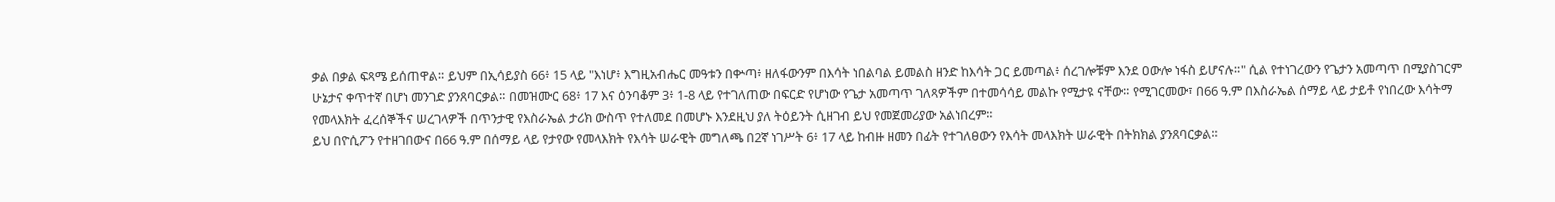ቃል በቃል ፍጻሜ ይሰጠዋል። ይህም በኢሳይያስ 66፥ 15 ላይ "እነሆ፥ እግዚአብሔር መዓቱን በቍጣ፥ ዘለፋውንም በእሳት ነበልባል ይመልስ ዘንድ ከእሳት ጋር ይመጣል፥ ሰረገሎቹም እንደ ዐውሎ ነፋስ ይሆናሉ።" ሲል የተነገረውን የጌታን አመጣጥ በሚያስገርም ሁኔታና ቀጥተኛ በሆነ መንገድ ያንጸባርቃል። በመዝሙር 68፥ 17 እና ዕንባቆም 3፥ 1-8 ላይ የተገለጠው በፍርድ የሆነው የጌታ አመጣጥ ገለጻዎችም በተመሳሳይ መልኩ የሚታዩ ናቸው። የሚገርመው፣ በ66 ዓ.ም በእስራኤል ሰማይ ላይ ታይቶ የነበረው እሳትማ የመላእክት ፈረሰኞችና ሠረገላዎች በጥንታዊ የእስራኤል ታሪክ ውስጥ የተለመደ በመሆኑ እንደዚህ ያለ ትዕይንት ሲዘገብ ይህ የመጀመሪያው አልነበረም።
ይህ በዮሲፖን የተዘገበውና በ66 ዓ.ም በሰማይ ላይ የታየው የመላእክት የእሳት ሠራዊት መግለጫ በ2ኛ ነገሥት 6፥ 17 ላይ ከብዙ ዘመን በፊት የተገለፀውን የእሳት መላእክት ሠራዊት በትክክል ያንጸባርቃል።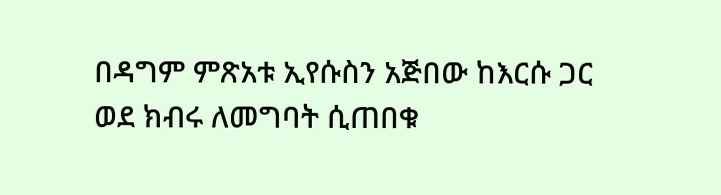በዳግም ምጽአቱ ኢየሱስን አጅበው ከእርሱ ጋር ወደ ክብሩ ለመግባት ሲጠበቁ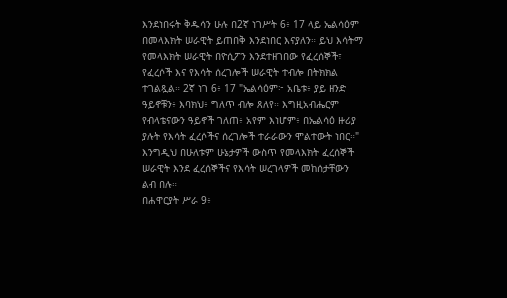እንደነበሩት ቅዱሳን ሁሉ በ2ኛ ነገሥት 6፥ 17 ላይ ኤልሳዕም በመላእክት ሠራዊት ይጠበቅ እንደነበር እናያለን። ይህ እሳትማ የመላእክት ሠራዊት በዮሲፖን እንደተዘገበው የፈረሰኞች፣ የፈረሶች እና የእሳት ሰረገሎች ሠራዊት ተብሎ በትክክል ተገልጿል። 2ኛ ነገ 6፥ 17 "ኤልሳዕም፦ አቤቱ፥ ያይ ዘንድ ዓይኖቹን፥ እባክህ፥ ግለጥ ብሎ ጸለየ። እግዚአብሔርም የብላቴናውን ዓይኖች ገለጠ፥ አየም እነሆም፥ በኤልሳዕ ዙሪያ ያሉት የእሳት ፈረሶችና ሰረገሎች ተራራውን ሞልተውት ነበር።" እንግዲህ በሁለቱም ሁኔታዎች ውስጥ የመላእክት ፈረሰኞች ሠራዊት እንደ ፈረሰኞችና የእሳት ሠረገላዎች መከሰታቸውን ልብ በሉ።
በሐዋርያት ሥራ 9፥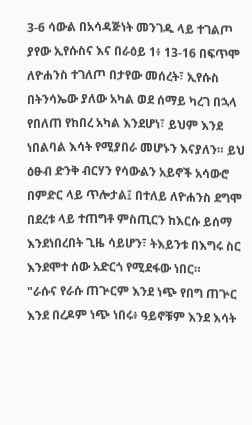3-6 ሳውል በአሳዳጅነት መንገዱ ላይ ተገልጦ ያየው ኢየሱስና እና በራዕይ 1፥ 13-16 በፍጥሞ ለዮሐንስ ተገለጦ በታየው መሰረት፣ ኢየሱስ በትንሳኤው ያለው አካል ወደ ሰማይ ካረገ በኋላ የበለጠ የከበረ አካል እንደሆነ፣ ይህም እንደ ነበልባል እሳት የሚያበራ መሆኑን እናያለን። ይህ ዕፁብ ድንቅ ብርሃን የሳውልን አይኖች አሳውሮ በምድር ላይ ጥሎታል፤ በተለይ ለዮሐንስ ደግሞ በደረቱ ላይ ተጠግቶ ምስጢርን ከእርሱ ይሰማ እንደነበረበት ጊዜ ሳይሆን፣ ትእይንቱ በእግሩ ስር እንደሞተ ሰው አድርጎ የሚደፋው ነበር።
"ራሱና የራሱ ጠጕርም እንደ ነጭ የበግ ጠጕር እንደ በረዶም ነጭ ነበሩ፥ ዓይኖቹም እንደ እሳት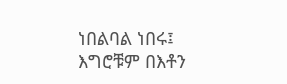ነበልባል ነበሩ፤ እግሮቹም በእቶን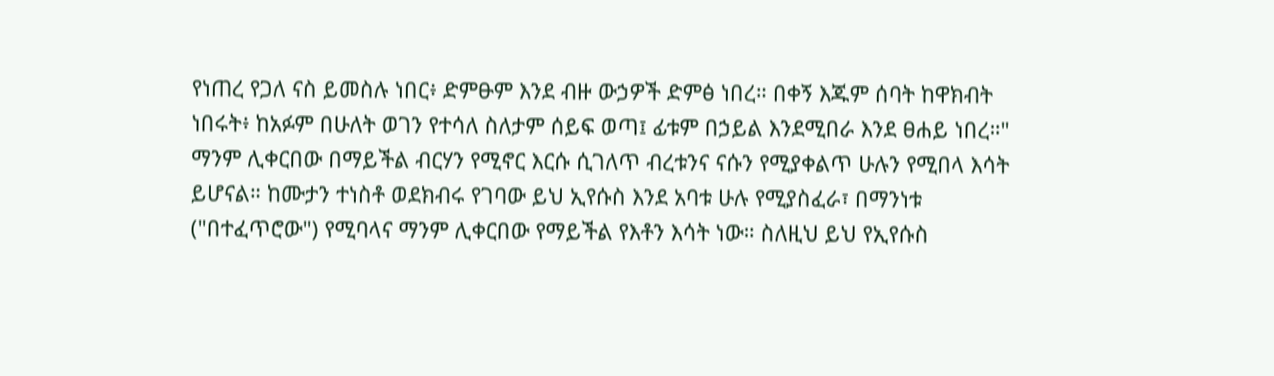የነጠረ የጋለ ናስ ይመስሉ ነበር፥ ድምፁም እንደ ብዙ ውኃዎች ድምፅ ነበረ። በቀኝ እጁም ሰባት ከዋክብት ነበሩት፥ ከአፉም በሁለት ወገን የተሳለ ስለታም ሰይፍ ወጣ፤ ፊቱም በኃይል እንደሚበራ እንደ ፀሐይ ነበረ።"
ማንም ሊቀርበው በማይችል ብርሃን የሚኖር እርሱ ሲገለጥ ብረቱንና ናሱን የሚያቀልጥ ሁሉን የሚበላ እሳት ይሆናል። ከሙታን ተነስቶ ወደክብሩ የገባው ይህ ኢየሱስ እንደ አባቱ ሁሉ የሚያስፈራ፣ በማንነቱ ("በተፈጥሮው") የሚባላና ማንም ሊቀርበው የማይችል የእቶን እሳት ነው። ስለዚህ ይህ የኢየሱስ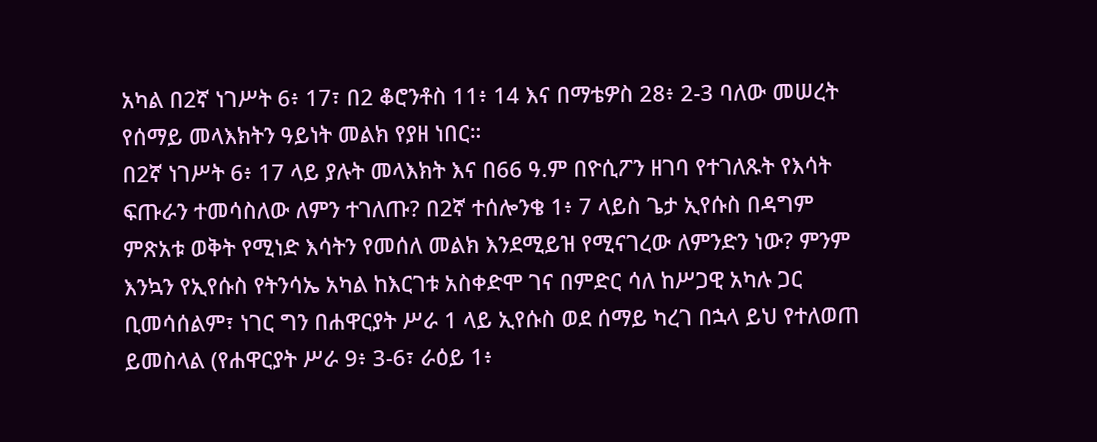አካል በ2ኛ ነገሥት 6፥ 17፣ በ2 ቆሮንቶስ 11፥ 14 እና በማቴዎስ 28፥ 2-3 ባለው መሠረት የሰማይ መላእክትን ዓይነት መልክ የያዘ ነበር።
በ2ኛ ነገሥት 6፥ 17 ላይ ያሉት መላእክት እና በ66 ዓ.ም በዮሲፖን ዘገባ የተገለጹት የእሳት ፍጡራን ተመሳስለው ለምን ተገለጡ? በ2ኛ ተሰሎንቄ 1፥ 7 ላይስ ጌታ ኢየሱስ በዳግም ምጽአቱ ወቅት የሚነድ እሳትን የመሰለ መልክ እንደሚይዝ የሚናገረው ለምንድን ነው? ምንም እንኳን የኢየሱስ የትንሳኤ አካል ከእርገቱ አስቀድሞ ገና በምድር ሳለ ከሥጋዊ አካሉ ጋር ቢመሳሰልም፣ ነገር ግን በሐዋርያት ሥራ 1 ላይ ኢየሱስ ወደ ሰማይ ካረገ በኋላ ይህ የተለወጠ ይመስላል (የሐዋርያት ሥራ 9፥ 3-6፣ ራዕይ 1፥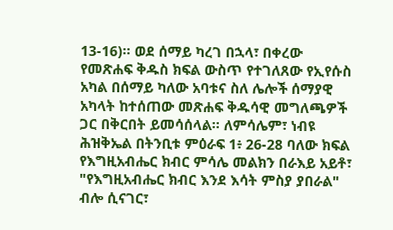13-16)። ወደ ሰማይ ካረገ በኋላ፣ በቀረው የመጽሐፍ ቅዱስ ክፍል ውስጥ የተገለጸው የኢየሱስ አካል በሰማይ ካለው አባቱና ስለ ሌሎች ሰማያዊ አካላት ከተሰጠው መጽሐፍ ቅዱሳዊ መግለጫዎች ጋር በቅርበት ይመሳሰላል። ለምሳሌም፣ ነብዩ ሕዝቅኤል በትንቢቱ ምዕራፍ 1፥ 26-28 ባለው ክፍል የእግዚአብሔር ክብር ምሳሌ መልክን በራእይ አይቶ፣ "የእግዚአብሔር ክብር እንደ እሳት ምስያ ያበራል" ብሎ ሲናገር፣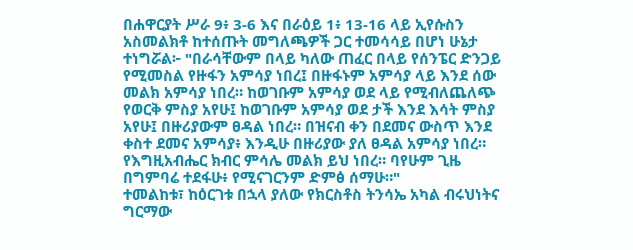በሐዋርያት ሥራ 9፥ 3-6 እና በራዕይ 1፥ 13-16 ላይ ኢየሱስን አስመልክቶ ከተሰጡት መግለጫዎች ጋር ተመሳሳይ በሆነ ሁኔታ ተነግሯል፦ "በራሳቸውም በላይ ካለው ጠፈር በላይ የሰንፔር ድንጋይ የሚመስል የዙፋን አምሳያ ነበረ፤ በዙፋኑም አምሳያ ላይ እንደ ሰው መልክ አምሳያ ነበረ። ከወገቡም አምሳያ ወደ ላይ የሚብለጨለጭ የወርቅ ምስያ አየሁ፤ ከወገቡም አምሳያ ወደ ታች እንደ እሳት ምስያ አየሁ፤ በዙሪያውም ፀዳል ነበረ። በዝናብ ቀን በደመና ውስጥ እንደ ቀስተ ደመና አምሳያ፥ እንዲሁ በዙሪያው ያለ ፀዳል አምሳያ ነበረ። የእግዚአብሔር ክብር ምሳሌ መልክ ይህ ነበረ። ባየሁም ጊዜ በግምባሬ ተደፋሁ፥ የሚናገርንም ድምፅ ሰማሁ።"
ተመልከቱ፣ ከዕርገቱ በኋላ ያለው የክርስቶስ ትንሳኤ አካል ብሩህነትና ግርማው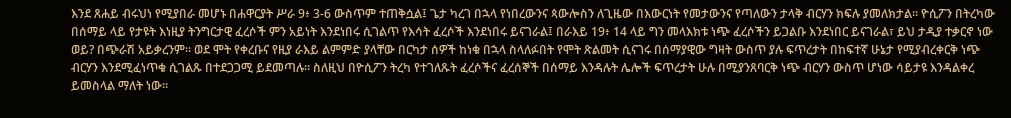እንደ ጸሐይ ብሩህነ የሚያበራ መሆኑ በሐዋርያት ሥራ 9፥ 3-6 ውስጥም ተጠቅሷል፤ ጌታ ካረገ በኋላ የነበረውንና ጳውሎስን ለጊዜው በእውርነት የመታውንና የጣለውን ታላቅ ብርሃን ክፍሉ ያመለክታል። ዮሲፖን በትረካው በሰማይ ላይ የታዩት እነዚያ ትንግርታዊ ፈረሶች ምን አይነት እንደነበሩ ሲገልጥ የእሳት ፈረሶች እንደነበሩ ይናገራል፤ በራእይ 19፥ 14 ላይ ግን መላእክቱ ነጭ ፈረሶችን ይጋልቡ እንደነበር ይናገራል፣ ይህ ታዲያ ተቃርኖ ነው ወይ? በጭራሽ አይቃረንም። ወደ ሞት የቀረቡና የዚያ ራእይ ልምምድ ያላቸው በርካታ ሰዎች ከነቁ በኋላ ስላለፉበት የሞት ጽልመት ሲናገሩ በሰማያዊው ግዛት ውስጥ ያሉ ፍጥረታት በከፍተኛ ሁኔታ የሚያብረቀርቅ ነጭ ብርሃን እንደሚፈነጥቁ ሲገልጹ በተደጋጋሚ ይደመጣሉ። ስለዚህ በዮሲፖን ትረካ የተገለጹት ፈረሶችና ፈረሰኞች በሰማይ እንዳሉት ሌሎች ፍጥረታት ሁሉ በሚያንጸባርቅ ነጭ ብርሃን ውስጥ ሆነው ሳይታዩ እንዳልቀረ ይመስላል ማለት ነው።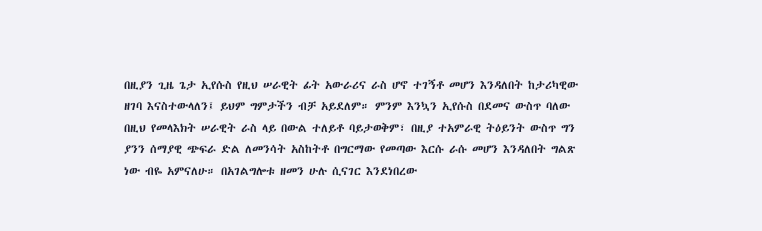በዚያን ጊዜ ጌታ ኢየሱስ የዚህ ሠራዊት ፊት አውራሪና ራስ ሆኖ ተገኝቶ መሆን እንዳለበት ከታሪካዊው ዘገባ እናስተውላለን፤ ይህም ግምታችን ብቻ አይደለም። ምንም እንኳን ኢየሱስ በደመና ውስጥ ባለው በዚህ የመላእክት ሠራዊት ራስ ላይ በውል ተለይቶ ባይታወቅም፣ በዚያ ተአምራዊ ትዕይንት ውስጥ ግን ያንን ሰማያዊ ጭፍራ ድል ለመንሳት አስከትቶ በግርማው የመጣው እርሱ ራሱ መሆን እንዳለበት ግልጽ ነው ብዬ አምናለሁ። በአገልግሎቱ ዘመን ሁሉ ሲናገር እንደነበረው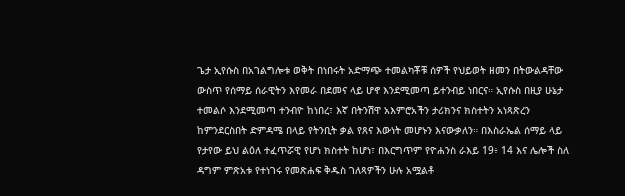ጌታ ኢየሱስ በአገልግሎቱ ወቅት በነበሩት አድማጭ ተመልካቾቹ ሰዎች የህይወት ዘመን በትውልዳቸው ውስጥ የሰማይ ሰራዊትን እየመራ በደመና ላይ ሆኖ እንደሚመጣ ይተንብይ ነበርና። ኢየሱስ በዚያ ሁኔታ ተመልሶ እንደሚመጣ ተንብዮ ከነበረ፣ እኛ በትንሽዋ አእምሮአችን ታሪክንና ክስተትን አነጻጽረን ከምንደርስበት ድምዳሜ በላይ የትንቢት ቃል የጸና እውነት መሆኑን እናውቃለን። በእስራኤል ሰማይ ላይ የታየው ይህ ልዕለ ተፈጥሯዊ የሆነ ክስተት ከሆነ፣ በእርግጥም የዮሐንስ ራእይ 19፥ 14 እና ሌሎች ስለ ዳግም ምጽአቱ የተነገሩ የመጽሐፍ ቅዱስ ገለጻዎችን ሁሉ አሟልቶ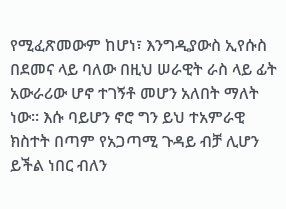የሚፈጽመውም ከሆነ፣ እንግዲያውስ ኢየሱስ በደመና ላይ ባለው በዚህ ሠራዊት ራስ ላይ ፊት አውራሪው ሆኖ ተገኝቶ መሆን አለበት ማለት ነው። እሱ ባይሆን ኖሮ ግን ይህ ተአምራዊ ክስተት በጣም የአጋጣሚ ጉዳይ ብቻ ሊሆን ይችል ነበር ብለን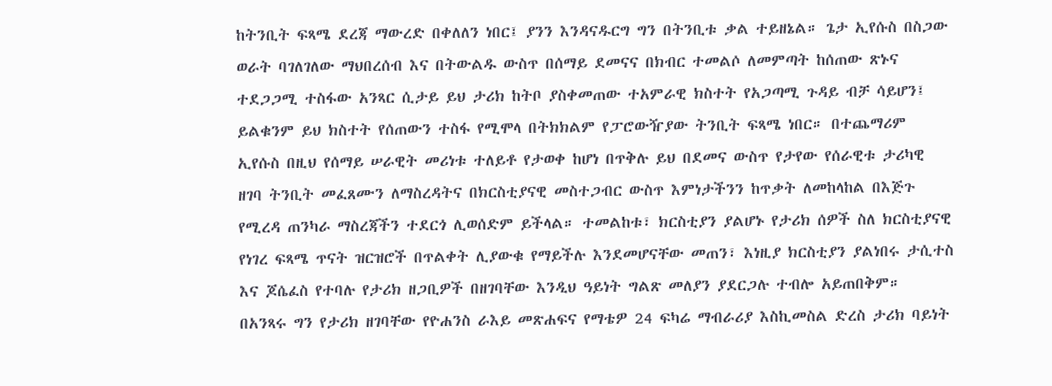ከትንቢት ፍጻሜ ደረጃ ማውረድ በቀለለን ነበር፤ ያንን እንዳናዱርግ ግን በትንቢቱ ቃል ተይዘኔል። ጌታ ኢየሱስ በስጋው ወራት ባገለገለው ማህበረሰብ እና በትውልዱ ውስጥ በሰማይ ደመናና በክብር ተመልሶ ለመምጣት ከሰጠው ጽኑና ተደጋጋሚ ተስፋው አንጻር ሲታይ ይህ ታሪክ ከትቦ ያስቀመጠው ተአምራዊ ክስተት የአጋጣሚ ጉዳይ ብቻ ሳይሆን፤ ይልቁንም ይህ ክስተት የሰጠውን ተስፋ የሚሞላ በትክክልም የፓሮውዥያው ትንቢት ፍጻሜ ነበር። በተጨማሪም ኢየሱስ በዚህ የሰማይ ሠራዊት መሪነቱ ተለይቶ የታወቀ ከሆነ በጥቅሉ ይህ በደመና ውስጥ የታየው የሰራዊቱ ታሪካዊ ዘገባ ትንቢት መፈጸሙን ለማስረዳትና በክርስቲያናዊ መስተጋብር ውስጥ እምነታችንን ከጥቃት ለመከላከል በእጅጉ የሚረዳ ጠንካራ ማስረጃችን ተደርጎ ሊወሰድም ይችላል። ተመልከቱ፣ ክርስቲያን ያልሆኑ የታሪክ ሰዎች ስለ ክርስቲያናዊ የነገረ ፍጻሜ ጥናት ዝርዝሮች በጥልቀት ሊያውቁ የማይችሉ እንደመሆናቸው መጠን፣ እነዚያ ክርስቲያን ያልነበሩ ታሲተስ እና ጆሴፈስ የተባሉ የታሪክ ዘጋቢዎች በዘገባቸው እንዲህ ዓይነት ግልጽ መለያን ያደርጋሉ ተብሎ አይጠበቅም። በአንጻሩ ግን የታሪክ ዘገባቸው የዮሐንስ ራእይ መጽሐፍና የማቴዎ 24 ፍካሬ ማብራሪያ እስኪመስል ድረስ ታሪክ ባይነት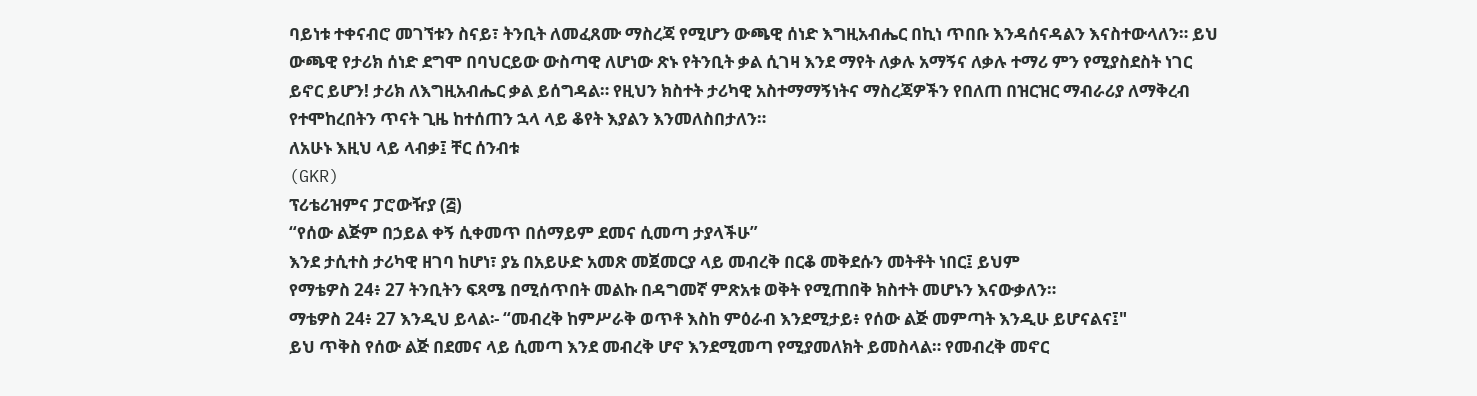ባይነቱ ተቀናብሮ መገኘቱን ስናይ፣ ትንቢት ለመፈጸሙ ማስረጃ የሚሆን ውጫዊ ሰነድ እግዚአብሔር በኪነ ጥበቡ እንዳሰናዳልን እናስተውላለን። ይህ ውጫዊ የታሪክ ሰነድ ደግሞ በባህርይው ውስጣዊ ለሆነው ጽኑ የትንቢት ቃል ሲገዛ እንደ ማየት ለቃሉ አማኝና ለቃሉ ተማሪ ምን የሚያስደስት ነገር ይኖር ይሆን! ታሪክ ለእግዚአብሔር ቃል ይሰግዳል። የዚህን ክስተት ታሪካዊ አስተማማኝነትና ማስረጃዎችን የበለጠ በዝርዝር ማብራሪያ ለማቅረብ የተሞከረበትን ጥናት ጊዜ ከተሰጠን ኋላ ላይ ቆየት እያልን እንመለስበታለን።
ለአሁኑ እዚህ ላይ ላብቃ፤ ቸር ሰንብቱ
(GKR)
ፕሪቴሪዝምና ፓሮውዥያ (፭)
“የሰው ልጅም በኃይል ቀኝ ሲቀመጥ በሰማይም ደመና ሲመጣ ታያላችሁ”
እንደ ታሲተስ ታሪካዊ ዘገባ ከሆነ፣ ያኔ በአይሁድ አመጽ መጀመርያ ላይ መብረቅ በርቆ መቅደሱን መትቶት ነበር፤ ይህም
የማቴዎስ 24፥ 27 ትንቢትን ፍጻሜ በሚሰጥበት መልኩ በዳግመኛ ምጽአቱ ወቅት የሚጠበቅ ክስተት መሆኑን እናውቃለን።
ማቴዎስ 24፥ 27 እንዲህ ይላል፡- “መብረቅ ከምሥራቅ ወጥቶ እስከ ምዕራብ እንደሚታይ፥ የሰው ልጅ መምጣት እንዲሁ ይሆናልና፤"
ይህ ጥቅስ የሰው ልጅ በደመና ላይ ሲመጣ እንደ መብረቅ ሆኖ እንደሚመጣ የሚያመለክት ይመስላል። የመብረቅ መኖር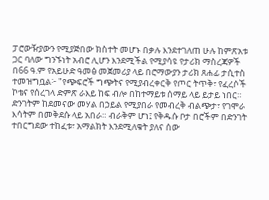ፓሮውዥያውን የሚያጅበው ክስተት መሆኑ በቃሉ እንደተገለጠ ሁሉ ከምጽአቱ ጋር ባለው ግንኙነት አብሮ ሊሆን እንደሚችል የሚያሳዩ የታሪክ ማስረጃዎች በ66 ዓ.ም የአይሁድ ዓመፅ መጀመሪያ ላይ በሮማውያን ታሪክ ጸሐፊ ታሲተስ ተመዝግቧል፦ "የጭፍሮች ግጭትና የሚያብረቀርቅ የጦር ትጥቅ፣ የፈረሶች ኮቴና የሰረገላ ድምጽ ራእይ ከፍ ብሎ በከተማይቱ ሰማይ ላይ ይታይ ነበር። ድንገትም ከደመናው መሃል በኃይል የሚያበራ የመብረቅ ብልጭታ፣ የገሞራ እሳትም በመቅደሱ ላይ አበራ። ብራቅም ሆነ፤ የቅዱሱ ቦታ በሮችም በድንገት ተበርግደው ተከፈቱ፣ አማልክት እንደሚለቁት ያለና ሰው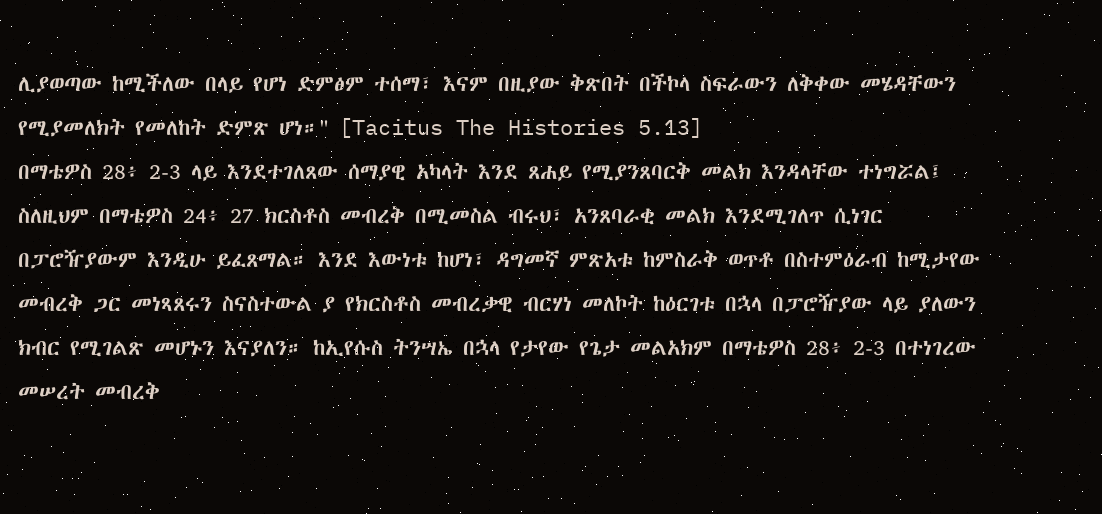ሊያወጣው ከሚችለው በላይ የሆነ ድምፅም ተሰማ፣ እናም በዚያው ቅጽበት በችኮላ ስፍራውን ለቅቀው መሄዳቸውን የሚያመለክት የመለከት ድምጽ ሆነ።" [Tacitus The Histories 5.13]
በማቴዎስ 28፥ 2-3 ላይ እንደተገለጸው ሰማያዊ አካላት እንደ ጸሐይ የሚያንጸባርቅ መልክ እንዳላቸው ተነግሯል፤ ስለዚህም በማቴዎስ 24፥ 27 ክርስቶስ መብረቅ በሚመስል ብሩህ፣ አንጸባራቂ መልክ እንደሚገለጥ ሲነገር በፓሮዥያውም እንዲሁ ይፈጸማል። እንደ እውነቱ ከሆነ፣ ዳግመኛ ምጽአቱ ከምስራቅ ወጥቶ በስተምዕራብ ከሚታየው መብረቅ ጋር መነጻጸሩን ስናስተውል ያ የክርስቶስ መብረቃዊ ብርሃነ መለኮት ከዕርገቱ በኋላ በፓሮዥያው ላይ ያለውን ክብር የሚገልጽ መሆኑን እናያለን። ከኢየሱስ ትንሣኤ በኋላ የታየው የጌታ መልአክም በማቴዎስ 28፥ 2-3 በተነገረው መሠረት መብረቅ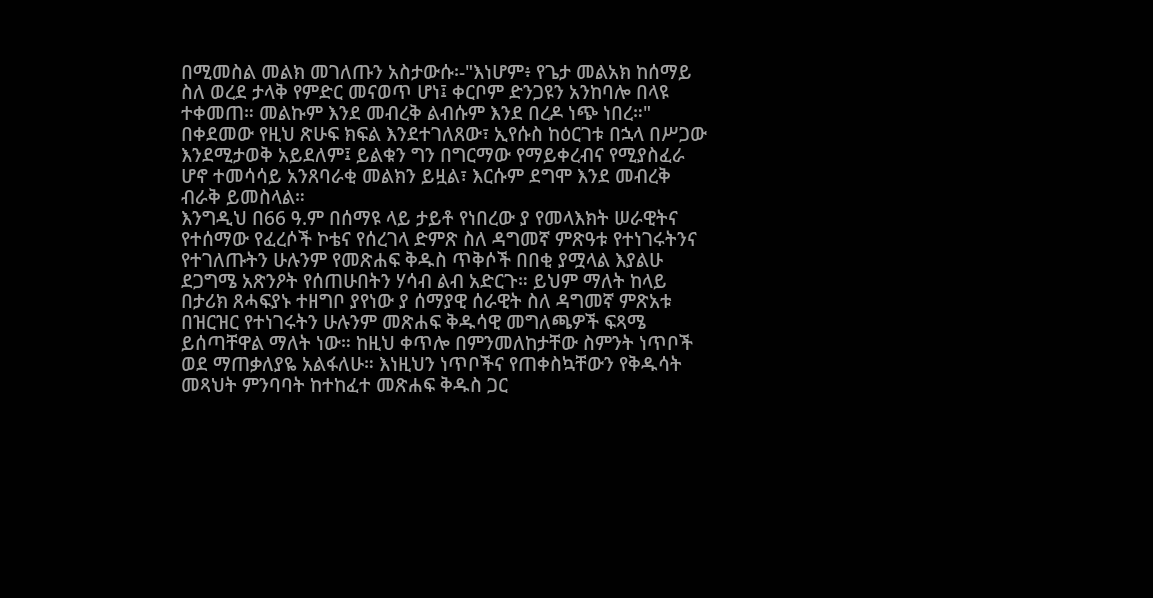በሚመስል መልክ መገለጡን አስታውሱ፡-"እነሆም፥ የጌታ መልአክ ከሰማይ ስለ ወረደ ታላቅ የምድር መናወጥ ሆነ፤ ቀርቦም ድንጋዩን አንከባሎ በላዩ ተቀመጠ። መልኩም እንደ መብረቅ ልብሱም እንደ በረዶ ነጭ ነበረ።" በቀደመው የዚህ ጽሁፍ ክፍል እንደተገለጸው፣ ኢየሱስ ከዕርገቱ በኋላ በሥጋው እንደሚታወቅ አይደለም፤ ይልቁን ግን በግርማው የማይቀረብና የሚያስፈራ ሆኖ ተመሳሳይ አንጸባራቂ መልክን ይዟል፣ እርሱም ደግሞ እንደ መብረቅ ብራቅ ይመስላል።
እንግዲህ በ66 ዓ.ም በሰማዩ ላይ ታይቶ የነበረው ያ የመላእክት ሠራዊትና የተሰማው የፈረሶች ኮቴና የሰረገላ ድምጽ ስለ ዳግመኛ ምጽዓቱ የተነገሩትንና የተገለጡትን ሁሉንም የመጽሐፍ ቅዱስ ጥቅሶች በበቂ ያሟላል እያልሁ ደጋግሜ አጽንዖት የሰጠሁበትን ሃሳብ ልብ አድርጉ። ይህም ማለት ከላይ በታሪክ ጸሓፍያኑ ተዘግቦ ያየነው ያ ሰማያዊ ሰራዊት ስለ ዳግመኛ ምጽአቱ በዝርዝር የተነገሩትን ሁሉንም መጽሐፍ ቅዱሳዊ መግለጫዎች ፍጻሜ ይሰጣቸዋል ማለት ነው። ከዚህ ቀጥሎ በምንመለከታቸው ስምንት ነጥቦች ወደ ማጠቃለያዬ አልፋለሁ። እነዚህን ነጥቦችና የጠቀስኳቸውን የቅዱሳት መጻህት ምንባባት ከተከፈተ መጽሐፍ ቅዱስ ጋር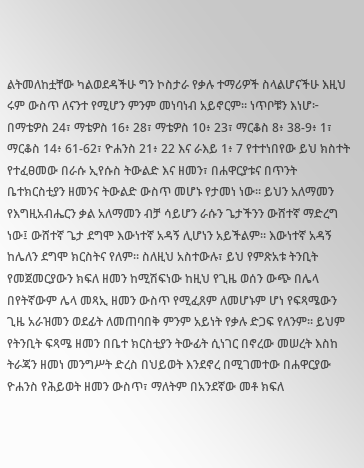ልትመለከቷቸው ካልወደዳችሁ ግን ኮስታራ የቃሉ ተማሪዎች ስላልሆናችሁ እዚህ ሩም ውስጥ ለናንተ የሚሆን ምንም መነባነብ አይኖርም። ነጥቦቹን እነሆ፦
በማቴዎስ 24፣ ማቴዎስ 16፥ 28፣ ማቴዎስ 10፥ 23፣ ማርቆስ 8፥ 38-9፥ 1፣ ማርቆስ 14፥ 61-62፣ ዮሐንስ 21፥ 22 እና ራእይ 1፥ 7 የተተነበየው ይህ ክስተት የተፈፀመው በራሱ ኢየሱስ ትውልድ እና ዘመን፣ በሐዋርያቱና በጥንት ቤተክርስቲያን ዘመንና ትውልድ ውስጥ መሆኑ የታመነ ነው። ይህን አለማመን የእግዚአብሔርን ቃል አለማመን ብቻ ሳይሆን ራሱን ጌታችንን ውሸተኛ ማድረግ ነው፤ ውሸተኛ ጌታ ደግሞ እውነተኛ አዳኝ ሊሆነን አይችልም። እውነተኛ አዳኝ ከሌለን ደግሞ ክርስትና የለም። ስለዚህ አስተውሉ፣ ይህ የምጽአቱ ትንቢት የመጀመርያውን ክፍለ ዘመን ከሚሽፍነው ከዚህ የጊዜ ወሰን ውጭ በሌላ በየትኛውም ሌላ መጻኢ ዘመን ውስጥ የሚፈጸም ለመሆኑም ሆነ የፍጻሜውን ጊዜ አራዝመን ወደፊት ለመጠባበቅ ምንም አይነት የቃሉ ድጋፍ የለንም። ይህም የትንቢት ፍጻሜ ዘመን በቤተ ክርስቲያን ትውፊት ሲነገር በኖረው መሠረት እስከ ትራጃን ዘመነ መንግሥት ድረስ በህይወት እንደኖረ በሚገመተው በሐዋርያው ዮሐንስ የሕይወት ዘመን ውስጥ፣ ማለትም በአንደኛው መቶ ክፍለ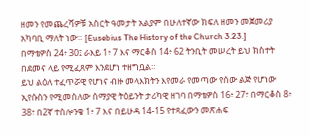ዘመን የመጨረሻዎቹ አስርት ዓመታት አልያም በሁለተኛው ክፍለ ዘመን መጀመሪያ አካባቢ ማለት ነው። [Eusebius The History of the Church 3.23.]
በማቴዎስ 24፥ 30፤ ራእይ 1፥ 7 እና ማርቆስ 14፥ 62 ትንቢት መሠረት ይህ ክስተት በደመና ላይ የሚፈጸም እንደሆነ ተዘግቧል።
ይህ ልዕለ ተፈጥሯዊ የሆነና ብዙ መላእክትን እየመራ የመጣው የሰው ልጅ የሆነው ኢየሱስን የሚመስለው ሰማያዊ ትዕይንት ታሪካዊ ዘገባ በማቴዎስ 16፥ 27፣ በማርቆስ 8፥ 38፣ በ2ኛ ተሰሎንቄ 1፥ 7 እና በይሁዳ 14-15 የተጻፈውን መጽሐፍ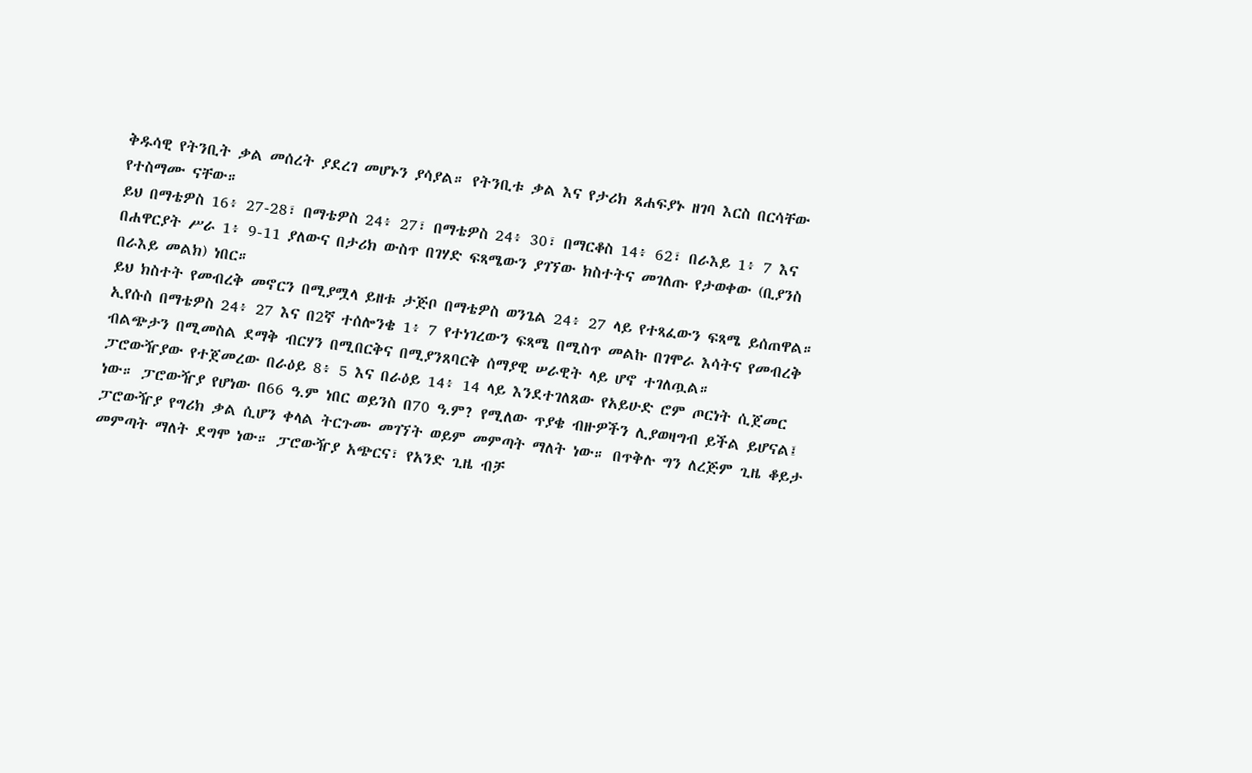ቅዱሳዊ የትንቢት ቃል መሰረት ያደረገ መሆኑን ያሳያል። የትንቢቱ ቃል እና የታሪክ ጸሐፍያኑ ዘገባ እርስ በርሳቸው የተስማሙ ናቸው።
ይህ በማቴዎስ 16፥ 27-28፣ በማቴዎስ 24፥ 27፣ በማቴዎስ 24፥ 30፣ በማርቆስ 14፥ 62፣ በራእይ 1፥ 7 እና በሐዋርያት ሥራ 1፥ 9-11 ያለውና በታሪክ ውስጥ በገሃድ ፍጻሜውን ያገኘው ክስተትና መገለጡ የታወቀው (ቢያንስ በራእይ መልክ) ነበር።
ይህ ክስተት የመብረቅ መኖርን በሚያሟላ ይዘቱ ታጅቦ በማቴዎስ ወንጌል 24፥ 27 ላይ የተጻፈውን ፍጻሜ ይሰጠዋል።
ኢየሱስ በማቴዎስ 24፥ 27 እና በ2ኛ ተሰሎንቄ 1፥ 7 የተነገረውን ፍጻሜ በሚስጥ መልኩ በገሞራ እሳትና የመብረቅ ብልጭታን በሚመስል ደማቅ ብርሃን በሚበርቅና በሚያንጸባርቅ ሰማያዊ ሠራዊት ላይ ሆኖ ተገለጧል።
ፓሮውዥያው የተጀመረው በራዕይ 8፥ 5 እና በራዕይ 14፥ 14 ላይ እንደተገለጸው የአይሁድ ሮም ጦርነት ሲጀመር ነው። ፓሮውዥያ የሆነው በ66 ዓ.ም ነበር ወይንስ በ70 ዓ.ም? የሚለው ጥያቄ ብዙዎችን ሊያወዛግብ ይችል ይሆናል፤ ፓሮውዥያ የግሪክ ቃል ሲሆን ቀላል ትርጉሙ መገኘት ወይም መምጣት ማለት ነው። በጥቅሉ ግን ለረጅም ጊዜ ቆይታ መምጣት ማለት ደግሞ ነው። ፓሮውዥያ አጭርና፣ የአንድ ጊዜ ብቻ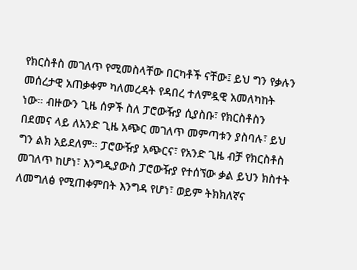የክርስቶስ መገለጥ የሚመስላቸው በርካቶች ናቸው፤ ይህ ግን የቃሉን መሰረታዊ አጠቃቀም ካለመረዳት የዳበረ ተለምዷዊ አመለካከት ነው። ብዙውን ጊዜ ሰዎች ስለ ፓሮውዥያ ሲያስቡ፣ የክርስቶስን በደመና ላይ ለአንድ ጊዜ አጭር መገለጥ መምጣቱን ያስባሉ፣ ይህ ግን ልክ አይደለም። ፓሮውዥያ አጭርና፣ የአንድ ጊዜ ብቻ የክርስቶስ መገለጥ ከሆነ፣ እንግዲያውስ ፓሮውዥያ የተሰኘው ቃል ይህን ክስተት ለመግለፅ የሚጠቀምበት እንግዳ የሆነ፣ ወይም ትክክለኛና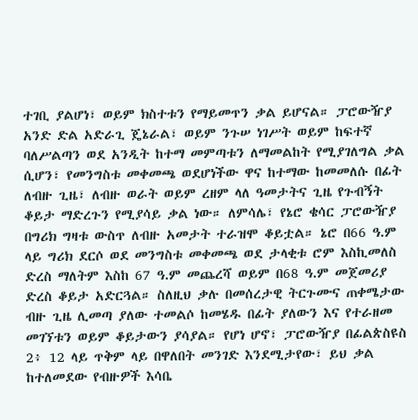ተገቢ ያልሆነ፣ ወይም ክስተቱን የማይመጥን ቃል ይሆናል። ፓሮውዥያ አንድ ድል አድራጊ ጄኔራል፣ ወይም ንጉሠ ነገሥት ወይም ከፍተኛ ባለሥልጣን ወደ አንዲት ከተማ መምጣቱን ለማመልከት የሚያገለግል ቃል ሲሆን፣ የመንግስቱ መቀመጫ ወደሆነችው ዋና ከተማው ከመመለሱ በፊት ለብዙ ጊዜ፣ ለብዙ ወራት ወይም ረዘም ላለ ዓመታትና ጊዜ የጉብኝት ቆይታ ማድረጉን የሚያሳይ ቃል ነው። ለምሳሌ፣ የኔሮ ቄሳር ፓሮውዥያ በግሪክ ግዛቱ ውስጥ ለብዙ አመታት ተራዝሞ ቆይቷል። ኔሮ በ66 ዓ.ም ላይ ግሪክ ደርሶ ወደ መንግስቱ መቀመጫ ወደ ታላቂቱ ሮም እስኪመለስ ድረስ ማለትም እስከ 67 ዓ.ም መጨረሻ ወይም በ68 ዓ.ም መጀመሪያ ድረስ ቆይታ አድርጓል። ስለዚህ ቃሉ በመሰረታዊ ትርጉሙና ጠቀሜታው ብዙ ጊዜ ሊመጣ ያለው ተመልሶ ከመሄዱ በፊት ያለውን እና የተራዘመ መገኘቱን ወይም ቆይታውን ያሳያል። የሆነ ሆኖ፣ ፓሮውዥያ በፊልጵስዩስ 2፥ 12 ላይ ጥቅም ላይ በዋለበት መንገድ እንደሚታየው፣ ይህ ቃል ከተለመደው የብዙዎች እሳቤ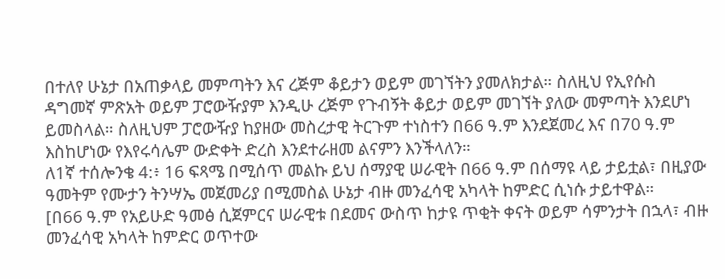በተለየ ሁኔታ በአጠቃላይ መምጣትን እና ረጅም ቆይታን ወይም መገኘትን ያመለክታል። ስለዚህ የኢየሱስ ዳግመኛ ምጽአት ወይም ፓሮውዥያም እንዲሁ ረጅም የጉብኝት ቆይታ ወይም መገኘት ያለው መምጣት እንደሆነ ይመስላል። ስለዚህም ፓሮውዥያ ከያዘው መስረታዊ ትርጉም ተነስተን በ66 ዓ.ም እንደጀመረ እና በ70 ዓ.ም እስከሆነው የእየሩሳሌም ውድቀት ድረስ እንደተራዘመ ልናምን እንችላለን።
ለ1ኛ ተሰሎንቄ 4:፥ 16 ፍጻሜ በሚሰጥ መልኩ ይህ ሰማያዊ ሠራዊት በ66 ዓ.ም በሰማዩ ላይ ታይቷል፣ በዚያው ዓመትም የሙታን ትንሣኤ መጀመሪያ በሚመስል ሁኔታ ብዙ መንፈሳዊ አካላት ከምድር ሲነሱ ታይተዋል።
[በ66 ዓ.ም የአይሁድ ዓመፅ ሲጀምርና ሠራዊቱ በደመና ውስጥ ከታዩ ጥቂት ቀናት ወይም ሳምንታት በኋላ፣ ብዙ መንፈሳዊ አካላት ከምድር ወጥተው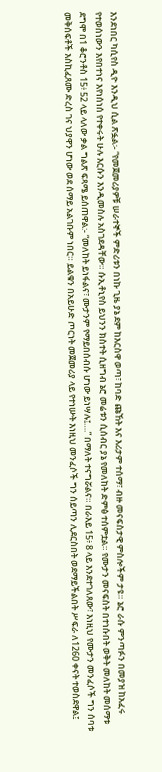እንደነበር ካሲየስ ዲዮ እንዲህ ሲል ጽፏል፡- “የመጀመሪያዎቹ ሠራተኞች ምድሪቱን በነኩ ጊዜ ያኔ ደም ከእርስዋ ወጣ፣ ከባድ ጩኸት እና እሪታም ተሰማ፣ ብዙ መናፍስታዊ ምስሎችም ታዩ። ኔሮ ራሱ ምንጣፉን በመያዝ ከአፈሩ የተወሰነውን እየበተነና እየነሰነሰ የተቀሩት ሁሉ እርሱን እንዲመስሉ አስገደዳቸው። ሱኢቶኒየስ ይህንን ክስተት ሲዘግብ ኔሮ መሬቱን ሲሰብር ያኔ የመለከት ድምፅ ተሰምቷል። የሙታን መናፍስት በተነሱበት ወቅት መለከት መሰማቱ ደግሞ በ1 ቆሮንቶስ 15፥ 52 ላይ ላለው ቃል ግልጽ ፍጻሜ ይሰጠዋል:- “መለከት ይነፋልና፣ ሙታንም የማይበሰብሱ ሆነው ይነሣሉ፤….” በማለት ተናግሯልና። በራእይ 15፥ 8 ላይ እንደተገለጸው፣ እነዚህ የሙታን መንፈሶች ግን ሰባቱ መቅሰፍቶች እስኪፈጸሙ ድረስ ገና ህያዋን ሆነው ወደ ሰማይ አልገቡም ነበር። ይልቁን በአይሁድ ጦርነት መጀመሪያ ላይ የተነሡት እነዚህ መንፈሶች ግን ሰይጣን ሊደርስበት ወደማይችልበት ሥፍራ ለ1260 ቀናት ተወስደዋል፤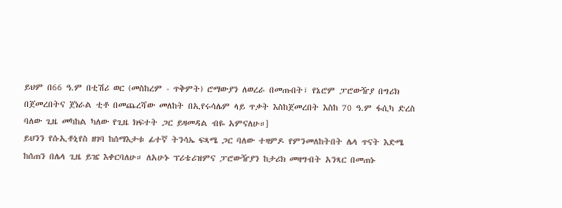ይህም በ66 ዓ.ም በቲሽሪ ወር (መስከረም - ጥቅምት) ሮማውያን ለወረራ በመጡበት፣ የኔሮም ፓሮውዥያ በግሪክ በጀመረበትና ጀነራል ቲቶ በመጨረሻው መለከት በኢየሩሳሌም ላይ ጥቃት እስከጀመረበት እስከ 70 ዓ.ም ፋሲካ ድረስ ባለው ጊዜ መካከል ካለው የጊዜ ክፍተት ጋር ይዛመዳል ብዬ አምናለሁ።]
ይህንን የሱኢቶኒየስ ዘገባ ከሰማእታቱ ፊተኛ ትንሳኤ ፍጻሜ ጋር ባለው ተዛምዶ የምንመለከትበት ሌላ ጥናት እድሜ ከሰጠን በሌላ ጊዜ ይዤ እቀርባለሁ። ለአሁኑ ፕሪቴሪዝምና ፓሮውዥያን ከታሪክ መዛግብት አንጻር በመጠኑ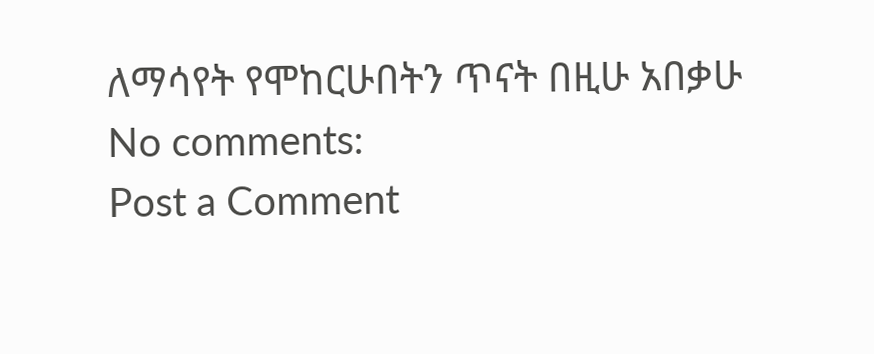ለማሳየት የሞከርሁበትን ጥናት በዚሁ አበቃሁ
No comments:
Post a Comment